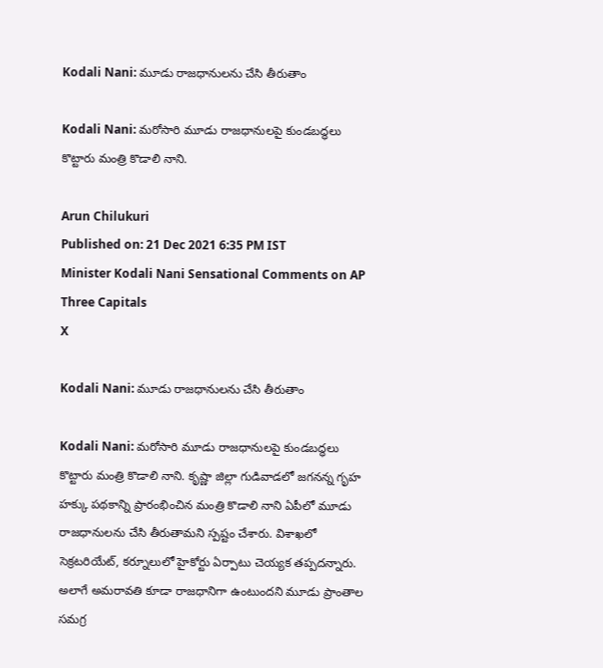Kodali Nani: మూడు రాజధానులను చేసి తీరుతాం

Kodali Nani: మరోసారి మూడు రాజధానులపై కుండబద్ధలు కొట్టారు మంత్రి కొడాలి నాని.

Arun Chilukuri
Published on: 21 Dec 2021 6:35 PM IST
Minister Kodali Nani Sensational Comments on AP Three Capitals
X

Kodali Nani: మూడు రాజధానులను చేసి తీరుతాం

Kodali Nani: మరోసారి మూడు రాజధానులపై కుండబద్ధలు కొట్టారు మంత్రి కొడాలి నాని. కృష్ణా జిల్లా గుడివాడలో జగనన్న గృహ హక్కు పథకాన్ని ప్రారంభించిన మంత్రి కొడాలి నాని ఏపీలో మూడు రాజధానులను చేసి తీరుతామని స్పష‌్టం చేశారు. విశాఖలో సెక్రటరియేట్, కర్నూలులో హైకోర్టు ఏర్పాటు చెయ్యక తప్పదన్నారు. అలాగే అమరావతి కూడా రాజధానిగా ఉంటుందని మూడు ప్రాంతాల సమగ్ర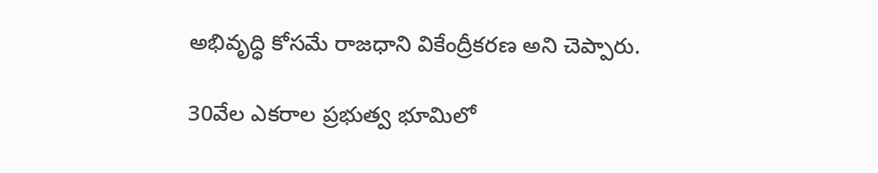అభివృద్ధి కోసమే రాజధాని వికేంద్రీకరణ అని చెప్పారు.

30వేల ఎకరాల ప్రభుత్వ భూమిలో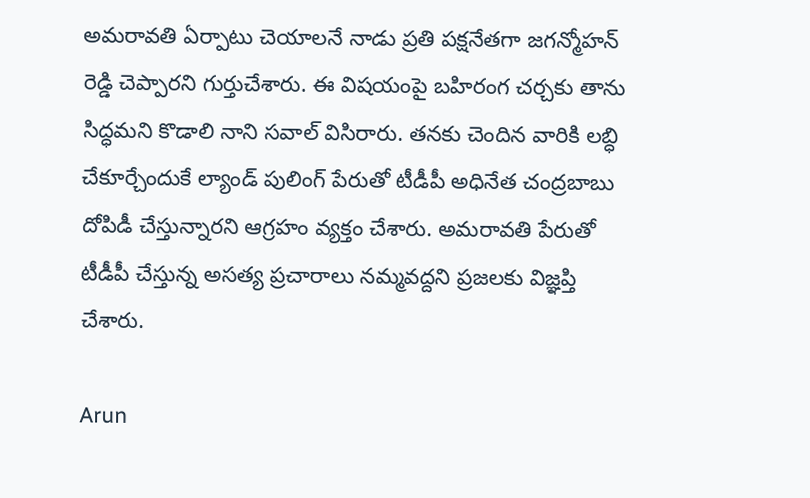అమరావతి ఏర్పాటు చెయాలనే నాడు ప్రతి పక్షనేతగా జగన్మోహన్ రెడ్డి చెప్పారని గుర్తుచేశారు. ఈ విషయంపై బహిరంగ చర్చకు తాను సిద్ధమని కొడాలి నాని సవాల్ విసిరారు. తనకు చెందిన వారికి లబ్ధి చేకూర్చేందుకే ల్యాండ్ పులింగ్ పేరుతో టీడీపీ అధినేత చంద్రబాబు దోపిడీ చేస్తున్నారని ఆగ్రహం వ్యక్తం చేశారు. అమరావతి పేరుతో టీడీపీ చేస్తున్న అసత్య ప్రచారాలు నమ్మవద్దని ప్రజలకు విజ్ఞప్తి చేశారు.

Arun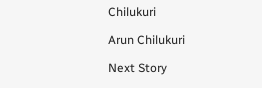Chilukuri

Arun Chilukuri

Next Story